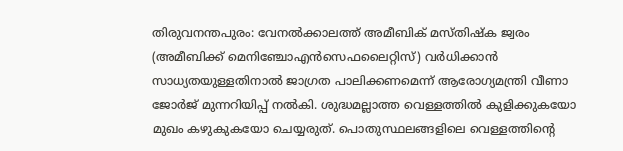തിരുവനന്തപുരം: വേനൽക്കാലത്ത് അമീബിക് മസ്തിഷ്ക ജ്വരം (അമീബിക്ക് മെനിഞ്ചോഎൻസെഫലൈറ്റിസ്) വർധിക്കാൻ സാധ്യതയുള്ളതിനാൽ ജാഗ്രത പാലിക്കണമെന്ന് ആരോഗ്യമന്ത്രി വീണാ ജോർജ് മുന്നറിയിപ്പ് നൽകി. ശുദ്ധമല്ലാത്ത വെള്ളത്തിൽ കുളിക്കുകയോ മുഖം കഴുകുകയോ ചെയ്യരുത്. പൊതുസ്ഥലങ്ങളിലെ വെള്ളത്തിന്റെ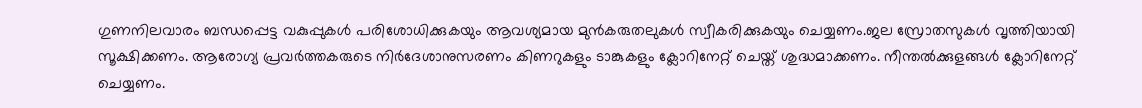ഗുണനിലവാരം ബന്ധപ്പെട്ട വകുപ്പുകൾ പരിശോധിക്കുകയും ആവശ്യമായ മുൻകരുതലുകൾ സ്വീകരിക്കുകയും ചെയ്യണം.ജല സ്രോതസുകൾ വൃത്തിയായി സൂക്ഷിക്കണം. ആരോഗ്യ പ്രവർത്തകരുടെ നിർദേശാനുസരണം കിണറുകളും ടാങ്കുകളും ക്ലോറിനേറ്റ് ചെയ്ത് ശുദ്ധമാക്കണം. നീന്തൽക്കുളങ്ങൾ ക്ലോറിനേറ്റ് ചെയ്യണം.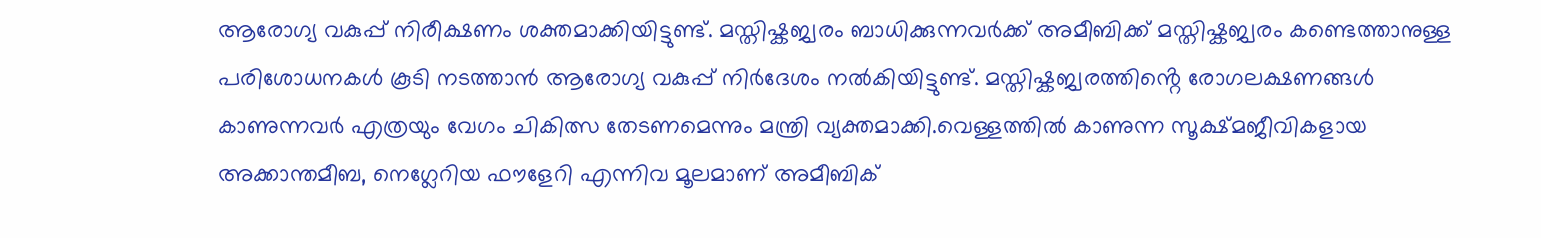ആരോഗ്യ വകുപ്പ് നിരീക്ഷണം ശക്തമാക്കിയിട്ടുണ്ട്. മസ്തിഷ്കജ്വരം ബാധിക്കുന്നവർക്ക് അമീബിക്ക് മസ്തിഷ്കജ്വരം കണ്ടെത്താനുള്ള പരിശോധനകൾ കൂടി നടത്താൻ ആരോഗ്യ വകുപ്പ് നിർദേശം നൽകിയിട്ടുണ്ട്. മസ്തിഷ്കജ്വരത്തിൻ്റെ രോഗലക്ഷണങ്ങൾ കാണുന്നവർ എത്രയും വേഗം ചികിത്സ തേടണമെന്നും മന്ത്രി വ്യക്തമാക്കി.വെള്ളത്തിൽ കാണുന്ന സൂക്ഷ്മജീവികളായ അക്കാന്തമീബ, നെഗ്ലേറിയ ഫൗളേറി എന്നിവ മൂലമാണ് അമീബിക്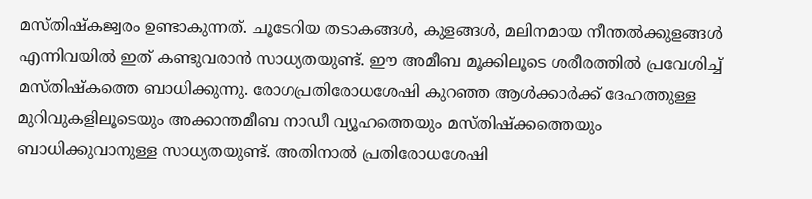മസ്തിഷ്കജ്വരം ഉണ്ടാകുന്നത്. ചൂടേറിയ തടാകങ്ങൾ, കുളങ്ങൾ, മലിനമായ നീന്തൽക്കുളങ്ങൾ എന്നിവയിൽ ഇത് കണ്ടുവരാൻ സാധ്യതയുണ്ട്. ഈ അമീബ മൂക്കിലൂടെ ശരീരത്തിൽ പ്രവേശിച്ച് മസ്തിഷ്കത്തെ ബാധിക്കുന്നു. രോഗപ്രതിരോധശേഷി കുറഞ്ഞ ആൾക്കാർക്ക് ദേഹത്തുള്ള മുറിവുകളിലൂടെയും അക്കാന്തമീബ നാഡീ വ്യൂഹത്തെയും മസ്തിഷ്ക്കത്തെയും ബാധിക്കുവാനുള്ള സാധ്യതയുണ്ട്. അതിനാൽ പ്രതിരോധശേഷി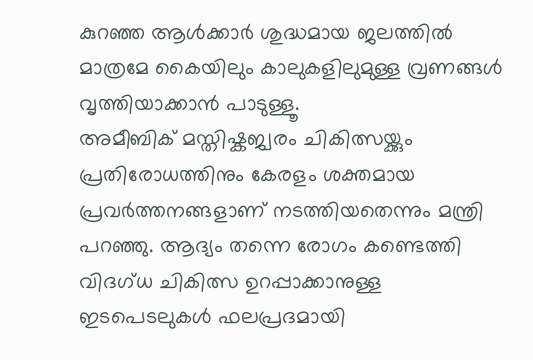കുറഞ്ഞ ആൾക്കാർ ശുദ്ധമായ ജലത്തിൽ മാത്രമേ കൈയിലും കാലുകളിലുമുള്ള വ്രണങ്ങൾ വൃത്തിയാക്കാൻ പാടുള്ളൂ.
അമീബിക് മസ്തിഷ്കജ്വരം ചികിത്സയ്ക്കും പ്രതിരോധത്തിനും കേരളം ശക്തമായ പ്രവർത്തനങ്ങളാണ് നടത്തിയതെന്നും മന്ത്രി പറഞ്ഞു. ആദ്യം തന്നെ രോഗം കണ്ടെത്തി വിദഗ്ധ ചികിത്സ ഉറപ്പാക്കാനുള്ള ഇടപെടലുകൾ ഫലപ്രദമായി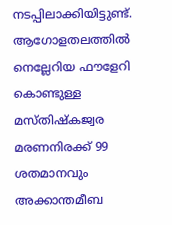നടപ്പിലാക്കിയിട്ടുണ്ട്. ആഗോളതലത്തിൽ നെല്ലേറിയ ഫൗളേറി കൊണ്ടുള്ള മസ്തിഷ്കജ്വര മരണനിരക്ക് 99 ശതമാനവും അക്കാന്തമീബ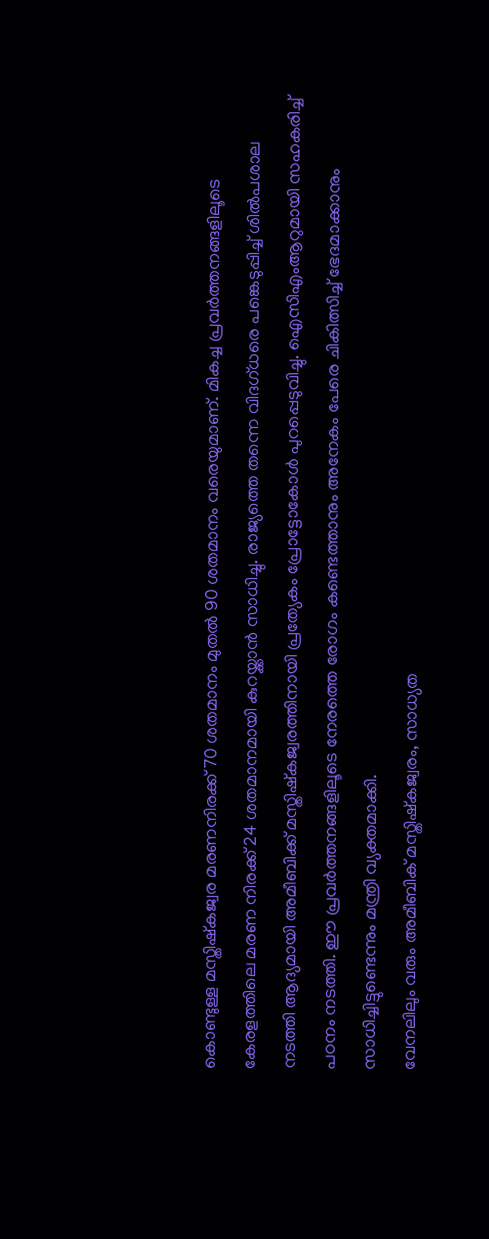കൊണ്ടുള്ള മസ്തിഷ്കജ്വര മരണനിരക്ക് 70 ശതമാനം മുതൽ 90 ശതമാനം വരെയുമാണ്. മികച്ച പ്രവർത്തനങ്ങളിലൂടെ കേരളത്തിലെ മരണ നിരക്ക് 24 ശതമാനമായി കുറയ്ക്കാൻ സാധിച്ചു. രാജ്യത്തെ തന്നെ വിദഗ്ധരെ പങ്കെടുപ്പിച്ച് ശിൽപശാല നടത്തി ആദ്യമായി അമീബിക്ക് മസ്തിഷ്കജ്വരത്തിനായി പ്രത്യേകം പ്രോട്ടോകോൾ പുറപ്പെടുവിച്ചു. ഐസിഎംആറുമായി സഹകരിച്ച് പഠനം നടത്തി. ഈ പ്രവർത്തനങ്ങളിലൂടെ നേരത്തെ രോഗം കണ്ടെത്താനും അനേകം പേരെ ചികിത്സിച്ച് ഭേദമാക്കാനും സാധിച്ചിട്ടുണ്ടെന്നും മന്ത്രി വ്യക്തമാക്കി.
വേനലിലും വരും അമീബിക് മസ്തിഷ്കജ്വരം, സാധ്യത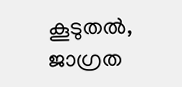കൂടുതൽ, ജാഗ്രത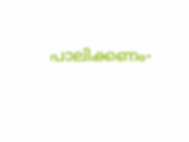പാലിക്കണം-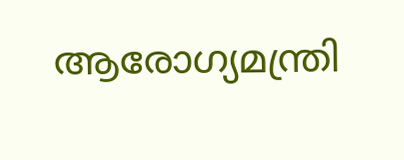ആരോഗ്യമന്ത്രി